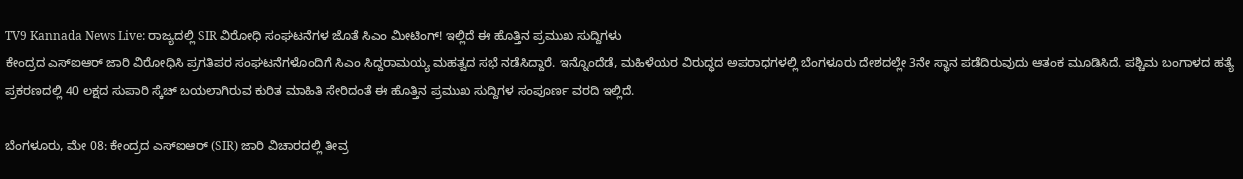TV9 Kannada News Live: ರಾಜ್ಯದಲ್ಲಿ SIR ವಿರೋಧಿ ಸಂಘಟನೆಗಳ ಜೊತೆ ಸಿಎಂ ಮೀಟಿಂಗ್! ಇಲ್ಲಿದೆ ಈ ಹೊತ್ತಿನ ಪ್ರಮುಖ ಸುದ್ದಿಗಳು
ಕೇಂದ್ರದ ಎಸ್ಐಆರ್ ಜಾರಿ ವಿರೋಧಿಸಿ ಪ್ರಗತಿಪರ ಸಂಘಟನೆಗಳೊಂದಿಗೆ ಸಿಎಂ ಸಿದ್ದರಾಮಯ್ಯ ಮಹತ್ವದ ಸಭೆ ನಡೆಸಿದ್ದಾರೆ. ಇನ್ನೊಂದೆಡೆ, ಮಹಿಳೆಯರ ವಿರುದ್ಧದ ಅಪರಾಧಗಳಲ್ಲಿ ಬೆಂಗಳೂರು ದೇಶದಲ್ಲೇ 3ನೇ ಸ್ಥಾನ ಪಡೆದಿರುವುದು ಆತಂಕ ಮೂಡಿಸಿದೆ. ಪಶ್ಚಿಮ ಬಂಗಾಳದ ಹತ್ಯೆ ಪ್ರಕರಣದಲ್ಲಿ 40 ಲಕ್ಷದ ಸುಪಾರಿ ಸ್ಕೆಚ್ ಬಯಲಾಗಿರುವ ಕುರಿತ ಮಾಹಿತಿ ಸೇರಿದಂತೆ ಈ ಹೊತ್ತಿನ ಪ್ರಮುಖ ಸುದ್ದಿಗಳ ಸಂಪೂರ್ಣ ವರದಿ ಇಲ್ಲಿದೆ.

ಬೆಂಗಳೂರು, ಮೇ 08: ಕೇಂದ್ರದ ಎಸ್ಐಆರ್ (SIR) ಜಾರಿ ವಿಚಾರದಲ್ಲಿ ತೀವ್ರ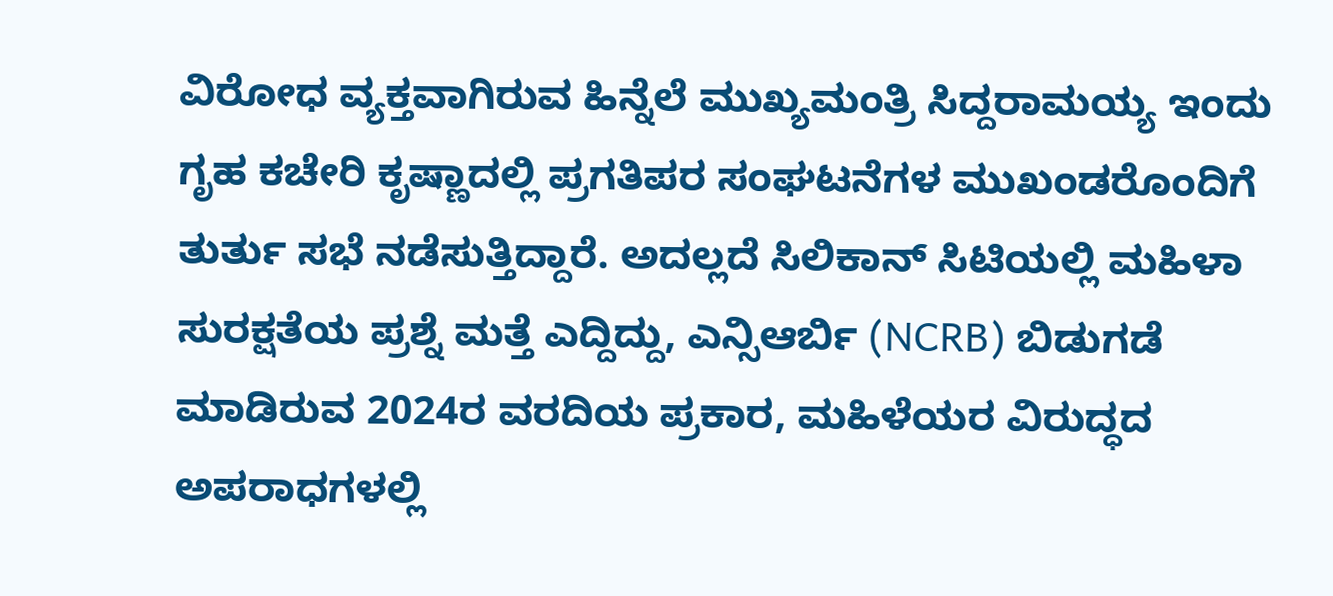ವಿರೋಧ ವ್ಯಕ್ತವಾಗಿರುವ ಹಿನ್ನೆಲೆ ಮುಖ್ಯಮಂತ್ರಿ ಸಿದ್ದರಾಮಯ್ಯ ಇಂದು ಗೃಹ ಕಚೇರಿ ಕೃಷ್ಣಾದಲ್ಲಿ ಪ್ರಗತಿಪರ ಸಂಘಟನೆಗಳ ಮುಖಂಡರೊಂದಿಗೆ ತುರ್ತು ಸಭೆ ನಡೆಸುತ್ತಿದ್ದಾರೆ. ಅದಲ್ಲದೆ ಸಿಲಿಕಾನ್ ಸಿಟಿಯಲ್ಲಿ ಮಹಿಳಾ ಸುರಕ್ಷತೆಯ ಪ್ರಶ್ನೆ ಮತ್ತೆ ಎದ್ದಿದ್ದು, ಎನ್ಸಿಆರ್ಬಿ (NCRB) ಬಿಡುಗಡೆ ಮಾಡಿರುವ 2024ರ ವರದಿಯ ಪ್ರಕಾರ, ಮಹಿಳೆಯರ ವಿರುದ್ಧದ ಅಪರಾಧಗಳಲ್ಲಿ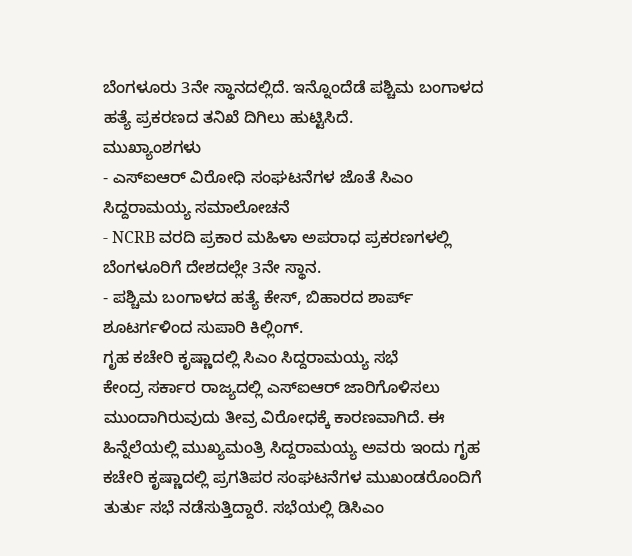ಬೆಂಗಳೂರು 3ನೇ ಸ್ಥಾನದಲ್ಲಿದೆ. ಇನ್ನೊಂದೆಡೆ ಪಶ್ಚಿಮ ಬಂಗಾಳದ ಹತ್ಯೆ ಪ್ರಕರಣದ ತನಿಖೆ ದಿಗಿಲು ಹುಟ್ಟಿಸಿದೆ.
ಮುಖ್ಯಾಂಶಗಳು
- ಎಸ್ಐಆರ್ ವಿರೋಧಿ ಸಂಘಟನೆಗಳ ಜೊತೆ ಸಿಎಂ ಸಿದ್ದರಾಮಯ್ಯ ಸಮಾಲೋಚನೆ
- NCRB ವರದಿ ಪ್ರಕಾರ ಮಹಿಳಾ ಅಪರಾಧ ಪ್ರಕರಣಗಳಲ್ಲಿ ಬೆಂಗಳೂರಿಗೆ ದೇಶದಲ್ಲೇ 3ನೇ ಸ್ಥಾನ.
- ಪಶ್ಚಿಮ ಬಂಗಾಳದ ಹತ್ಯೆ ಕೇಸ್, ಬಿಹಾರದ ಶಾರ್ಪ್ ಶೂಟರ್ಗಳಿಂದ ಸುಪಾರಿ ಕಿಲ್ಲಿಂಗ್.
ಗೃಹ ಕಚೇರಿ ಕೃಷ್ಣಾದಲ್ಲಿ ಸಿಎಂ ಸಿದ್ದರಾಮಯ್ಯ ಸಭೆ
ಕೇಂದ್ರ ಸರ್ಕಾರ ರಾಜ್ಯದಲ್ಲಿ ಎಸ್ಐಆರ್ ಜಾರಿಗೊಳಿಸಲು ಮುಂದಾಗಿರುವುದು ತೀವ್ರ ವಿರೋಧಕ್ಕೆ ಕಾರಣವಾಗಿದೆ. ಈ ಹಿನ್ನೆಲೆಯಲ್ಲಿ ಮುಖ್ಯಮಂತ್ರಿ ಸಿದ್ದರಾಮಯ್ಯ ಅವರು ಇಂದು ಗೃಹ ಕಚೇರಿ ಕೃಷ್ಣಾದಲ್ಲಿ ಪ್ರಗತಿಪರ ಸಂಘಟನೆಗಳ ಮುಖಂಡರೊಂದಿಗೆ ತುರ್ತು ಸಭೆ ನಡೆಸುತ್ತಿದ್ದಾರೆ. ಸಭೆಯಲ್ಲಿ ಡಿಸಿಎಂ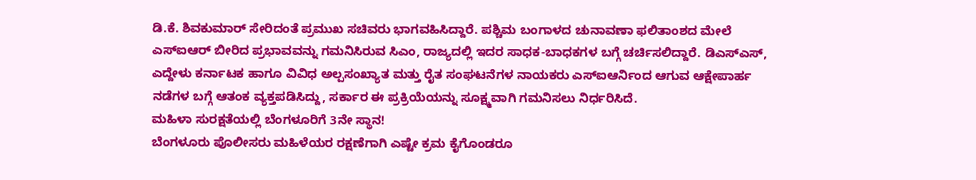ಡಿ.ಕೆ. ಶಿವಕುಮಾರ್ ಸೇರಿದಂತೆ ಪ್ರಮುಖ ಸಚಿವರು ಭಾಗವಹಿಸಿದ್ದಾರೆ. ಪಶ್ಚಿಮ ಬಂಗಾಳದ ಚುನಾವಣಾ ಫಲಿತಾಂಶದ ಮೇಲೆ ಎಸ್ಐಆರ್ ಬೀರಿದ ಪ್ರಭಾವವನ್ನು ಗಮನಿಸಿರುವ ಸಿಎಂ, ರಾಜ್ಯದಲ್ಲಿ ಇದರ ಸಾಧಕ-ಬಾಧಕಗಳ ಬಗ್ಗೆ ಚರ್ಚಿಸಲಿದ್ದಾರೆ. ಡಿಎಸ್ಎಸ್, ಎದ್ದೇಳು ಕರ್ನಾಟಕ ಹಾಗೂ ವಿವಿಧ ಅಲ್ಪಸಂಖ್ಯಾತ ಮತ್ತು ರೈತ ಸಂಘಟನೆಗಳ ನಾಯಕರು ಎಸ್ಐಆರ್ನಿಂದ ಆಗುವ ಆಕ್ಷೇಪಾರ್ಹ ನಡೆಗಳ ಬಗ್ಗೆ ಆತಂಕ ವ್ಯಕ್ತಪಡಿಸಿದ್ದು, ಸರ್ಕಾರ ಈ ಪ್ರಕ್ರಿಯೆಯನ್ನು ಸೂಕ್ಷ್ಮವಾಗಿ ಗಮನಿಸಲು ನಿರ್ಧರಿಸಿದೆ.
ಮಹಿಳಾ ಸುರಕ್ಷತೆಯಲ್ಲಿ ಬೆಂಗಳೂರಿಗೆ 3ನೇ ಸ್ಥಾನ!
ಬೆಂಗಳೂರು ಪೊಲೀಸರು ಮಹಿಳೆಯರ ರಕ್ಷಣೆಗಾಗಿ ಎಷ್ಟೇ ಕ್ರಮ ಕೈಗೊಂಡರೂ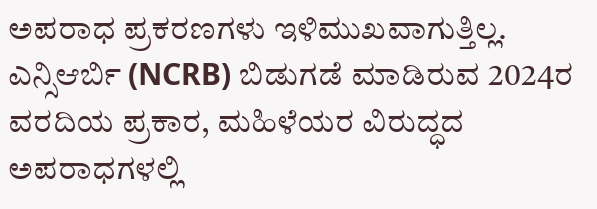ಅಪರಾಧ ಪ್ರಕರಣಗಳು ಇಳಿಮುಖವಾಗುತ್ತಿಲ್ಲ. ಎನ್ಸಿಆರ್ಬಿ (NCRB) ಬಿಡುಗಡೆ ಮಾಡಿರುವ 2024ರ ವರದಿಯ ಪ್ರಕಾರ, ಮಹಿಳೆಯರ ವಿರುದ್ಧದ ಅಪರಾಧಗಳಲ್ಲಿ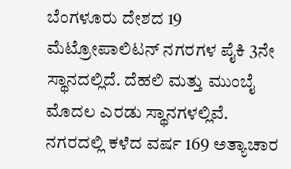ಬೆಂಗಳೂರು ದೇಶದ 19 ಮೆಟ್ರೋಪಾಲಿಟನ್ ನಗರಗಳ ಪೈಕಿ 3ನೇ ಸ್ಥಾನದಲ್ಲಿದೆ. ದೆಹಲಿ ಮತ್ತು ಮುಂಬೈ ಮೊದಲ ಎರಡು ಸ್ಥಾನಗಳಲ್ಲಿವೆ. ನಗರದಲ್ಲಿ ಕಳೆದ ವರ್ಷ 169 ಅತ್ಯಾಚಾರ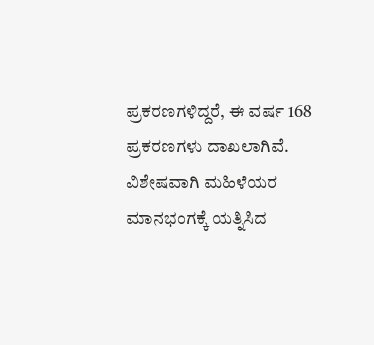ಪ್ರಕರಣಗಳಿದ್ದರೆ, ಈ ವರ್ಷ 168 ಪ್ರಕರಣಗಳು ದಾಖಲಾಗಿವೆ. ವಿಶೇಷವಾಗಿ ಮಹಿಳೆಯರ ಮಾನಭಂಗಕ್ಕೆ ಯತ್ನಿಸಿದ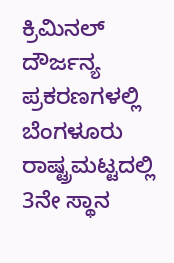ಕ್ರಿಮಿನಲ್ ದೌರ್ಜನ್ಯ ಪ್ರಕರಣಗಳಲ್ಲಿ ಬೆಂಗಳೂರು ರಾಷ್ಟ್ರಮಟ್ಟದಲ್ಲಿ 3ನೇ ಸ್ಥಾನ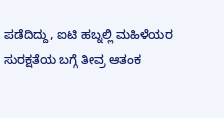ಪಡೆದಿದ್ದು, ಐಟಿ ಹಬ್ನಲ್ಲಿ ಮಹಿಳೆಯರ ಸುರಕ್ಷತೆಯ ಬಗ್ಗೆ ತೀವ್ರ ಆತಂಕ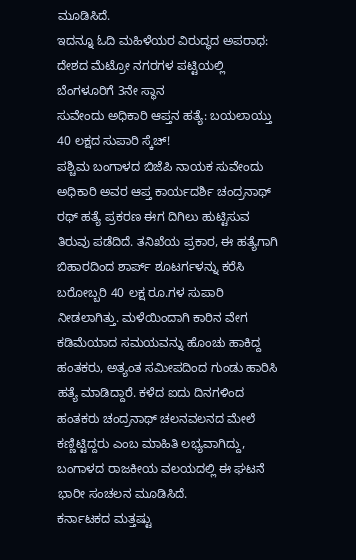ಮೂಡಿಸಿದೆ.
ಇದನ್ನೂ ಓದಿ ಮಹಿಳೆಯರ ವಿರುದ್ಧದ ಅಪರಾಧ: ದೇಶದ ಮೆಟ್ರೋ ನಗರಗಳ ಪಟ್ಟಿಯಲ್ಲಿ ಬೆಂಗಳೂರಿಗೆ 3ನೇ ಸ್ಥಾನ
ಸುವೇಂದು ಅಧಿಕಾರಿ ಆಪ್ತನ ಹತ್ಯೆ: ಬಯಲಾಯ್ತು 40 ಲಕ್ಷದ ಸುಪಾರಿ ಸ್ಕೆಚ್!
ಪಶ್ಚಿಮ ಬಂಗಾಳದ ಬಿಜೆಪಿ ನಾಯಕ ಸುವೇಂದು ಅಧಿಕಾರಿ ಅವರ ಆಪ್ತ ಕಾರ್ಯದರ್ಶಿ ಚಂದ್ರನಾಥ್ ರಥ್ ಹತ್ಯೆ ಪ್ರಕರಣ ಈಗ ದಿಗಿಲು ಹುಟ್ಟಿಸುವ ತಿರುವು ಪಡೆದಿದೆ. ತನಿಖೆಯ ಪ್ರಕಾರ, ಈ ಹತ್ಯೆಗಾಗಿ ಬಿಹಾರದಿಂದ ಶಾರ್ಪ್ ಶೂಟರ್ಗಳನ್ನು ಕರೆಸಿ ಬರೋಬ್ಬರಿ 40 ಲಕ್ಷ ರೂ.ಗಳ ಸುಪಾರಿ ನೀಡಲಾಗಿತ್ತು. ಮಳೆಯಿಂದಾಗಿ ಕಾರಿನ ವೇಗ ಕಡಿಮೆಯಾದ ಸಮಯವನ್ನು ಹೊಂಚು ಹಾಕಿದ್ದ ಹಂತಕರು, ಅತ್ಯಂತ ಸಮೀಪದಿಂದ ಗುಂಡು ಹಾರಿಸಿ ಹತ್ಯೆ ಮಾಡಿದ್ದಾರೆ. ಕಳೆದ ಐದು ದಿನಗಳಿಂದ ಹಂತಕರು ಚಂದ್ರನಾಥ್ ಚಲನವಲನದ ಮೇಲೆ ಕಣ್ಣಿಟ್ಟಿದ್ದರು ಎಂಬ ಮಾಹಿತಿ ಲಭ್ಯವಾಗಿದ್ದು, ಬಂಗಾಳದ ರಾಜಕೀಯ ವಲಯದಲ್ಲಿ ಈ ಘಟನೆ ಭಾರೀ ಸಂಚಲನ ಮೂಡಿಸಿದೆ.
ಕರ್ನಾಟಕದ ಮತ್ತಷ್ಟು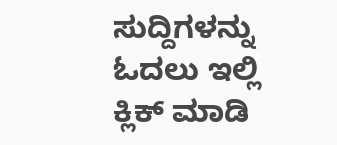ಸುದ್ದಿಗಳನ್ನು ಓದಲು ಇಲ್ಲಿ ಕ್ಲಿಕ್ ಮಾಡಿ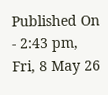Published On - 2:43 pm, Fri, 8 May 26